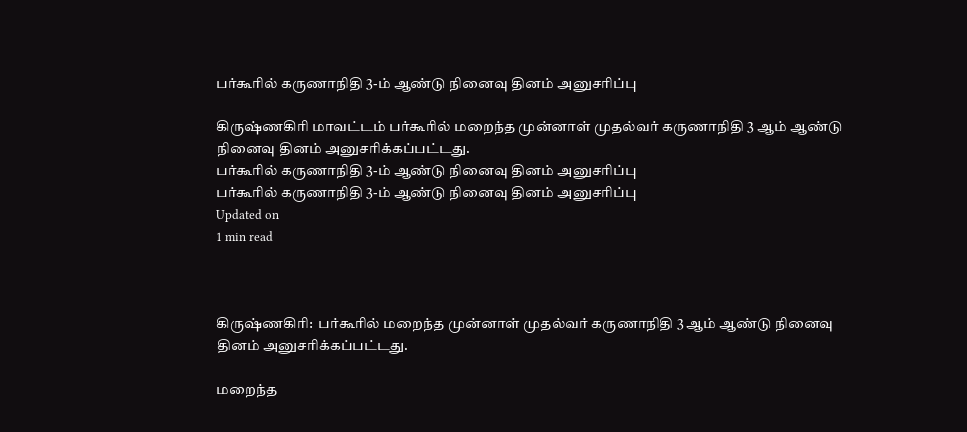பர்கூரில் கருணாநிதி 3-ம் ஆண்டு நினைவு தினம் அனுசரிப்பு

கிருஷ்ணகிரி மாவட்டம் பர்கூரில் மறைந்த முன்னாள் முதல்வர் கருணாநிதி 3 ஆம் ஆண்டு நினைவு தினம் அனுசரிக்கப்பட்டது.
பர்கூரில் கருணாநிதி 3-ம் ஆண்டு நினைவு தினம் அனுசரிப்பு
பர்கூரில் கருணாநிதி 3-ம் ஆண்டு நினைவு தினம் அனுசரிப்பு
Updated on
1 min read



கிருஷ்ணகிரி:  பர்கூரில் மறைந்த முன்னாள் முதல்வர் கருணாநிதி 3 ஆம் ஆண்டு நினைவு தினம் அனுசரிக்கப்பட்டது.

மறைந்த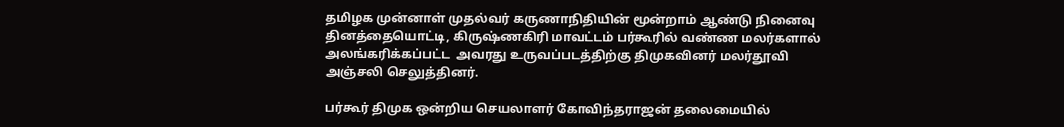தமிழக முன்னாள் முதல்வர் கருணாநிதியின் மூன்றாம் ஆண்டு நினைவு தினத்தையொட்டி, கிருஷ்ணகிரி மாவட்டம் பர்கூரில் வண்ண மலர்களால் அலங்கரிக்கப்பட்ட  அவரது உருவப்படத்திற்கு திமுகவினர் மலர்தூவி அஞ்சலி செலுத்தினர்.

பர்கூர் திமுக ஒன்றிய செயலாளர் கோவிந்தராஜன் தலைமையில்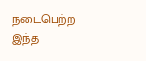நடைபெற்ற இந்த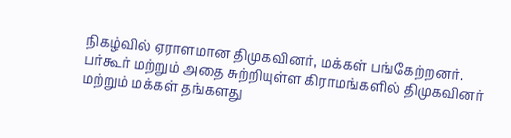நிகழ்வில் ஏராளமான திமுகவினர், மக்கள் பங்கேற்றனர். பர்கூர் மற்றும் அதை சுற்றியுள்ள கிராமங்களில் திமுகவினர் மற்றும் மக்கள் தங்களது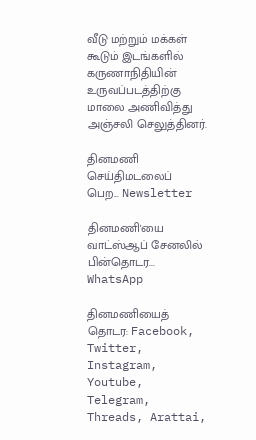வீடு மற்றும் மக்கள் கூடும் இடங்களில் கருணாநிதியின் உருவப்படத்திற்கு மாலை அணிவித்து அஞ்சலி செலுத்தினர்.

தினமணி செய்திமடலைப் பெற... Newsletter

தினமணி'யை வாட்ஸ்ஆப் சேனலில் பின்தொடர... WhatsApp

தினமணியைத் தொடர: Facebook, Twitter, Instagram, Youtube, Telegram, Threads, Arattai,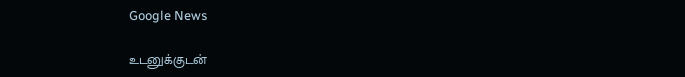Google News

உடனுக்குடன்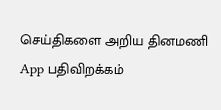செய்திகளை அறிய தினமணி App பதிவிறக்கம்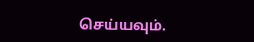செய்யவும்.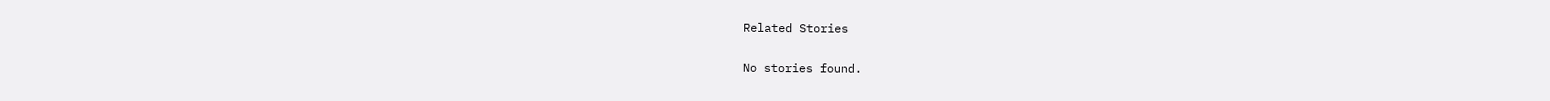Related Stories

No stories found.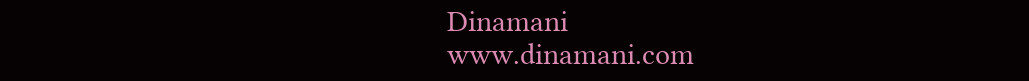Dinamani
www.dinamani.com